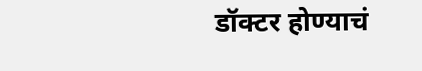डॉक्टर होण्याचं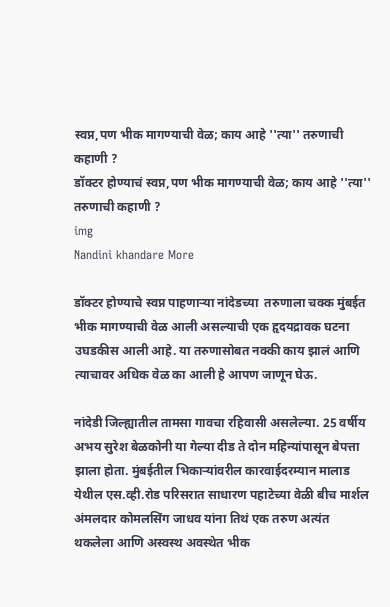स्वप्न,पण भीक मागण्याची वेळ; काय आहे ''त्या'' तरुणाची कहाणी ?
डॉक्टर होण्याचं स्वप्न,पण भीक मागण्याची वेळ; काय आहे ''त्या'' तरुणाची कहाणी ?
img
Nandini khandare More

डॉक्टर होण्याचे स्वप्न पाहणाऱ्या नांदेडच्या  तरुणाला चक्क मुंबईत भीक मागण्याची वेळ आली असल्याची एक हृदयद्रावक घटना उघडकीस आली आहे. या तरुणासोबत नक्की काय झालं आणि त्याचावर अधिक वेळ का आली हे आपण जाणून घेऊ.

नांदेडी जिल्ह्यातील तामसा गावचा रहिवासी असलेल्या. 25 वर्षीय अभय सुरेश बेळकोनी या गेल्या दीड ते दोन महिन्यांपासून बेपत्ता झाला होता. मुंबईतील भिकाऱ्यांवरील कारवाईदरम्यान मालाड येथील एस.व्ही.रोड परिसरात साधारण पहाटेच्या वेळी बीच मार्शल अंमलदार कोमलसिंग जाधव यांना तिथं एक तरुण अत्यंत थकलेला आणि अस्वस्थ अवस्थेत भीक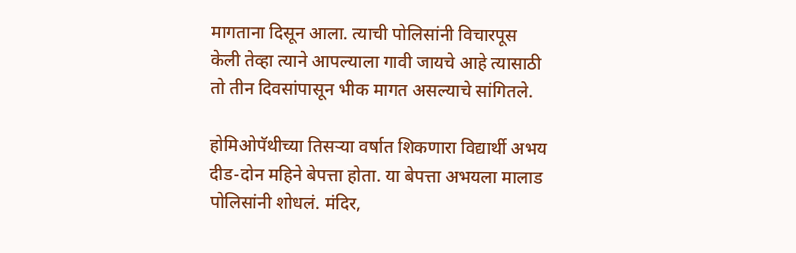मागताना दिसून आला. त्याची पोलिसांनी विचारपूस केली तेव्हा त्याने आपल्याला गावी जायचे आहे त्यासाठी तो तीन दिवसांपासून भीक मागत असल्याचे सांगितले.

होमिओपॅथीच्या तिसऱ्या वर्षात शिकणारा विद्यार्थी अभय दीड-दोन महिने बेपत्ता होता. या बेपत्ता अभयला मालाड पोलिसांनी शोधलं. मंदिर,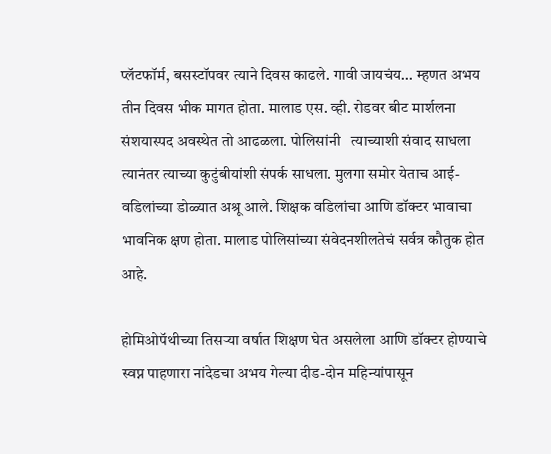प्लॅटफॉर्म, बसस्टॉपवर त्याने दिवस काढले. गावी जायचंय... म्हणत अभय तीन दिवस भीक मागत होता. मालाड एस. व्ही. रोडवर बीट मार्शलना संशयास्पद अवस्थेत तो आढळला. पोलिसांनी   त्याच्याशी संवाद साधला त्यानंतर त्याच्या कुटुंबीयांशी संपर्क साधला. मुलगा समोर येताच आई-वडिलांच्या डोळ्यात अश्रू आले. शिक्षक वडिलांचा आणि डॉक्टर भावाचा भावनिक क्षण होता. मालाड पोलिसांच्या संवेदनशीलतेचं सर्वत्र कौतुक होत आहे.

होमिओपॅथीच्या तिसऱ्या वर्षात शिक्षण घेत असलेला आणि डॉक्टर होण्याचे स्वप्न पाहणारा नांदेडचा अभय गेल्या दीड-दोन महिन्यांपासून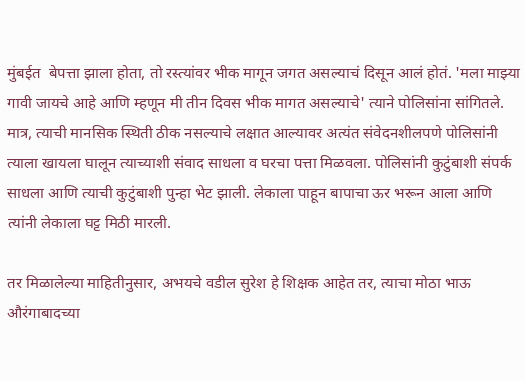मुंबईत  बेपत्ता झाला होता, तो रस्त्यांवर भीक मागून जगत असल्याचं दिसून आलं होतं. 'मला माझ्या गावी जायचे आहे आणि म्हणून मी तीन दिवस भीक मागत असल्याचे' त्याने पोलिसांना सांगितले. मात्र, त्याची मानसिक स्थिती ठीक नसल्याचे लक्षात आल्यावर अत्यंत संवेदनशीलपणे पोलिसांनी त्याला खायला घालून त्याच्याशी संवाद साधला व घरचा पत्ता मिळवला. पोलिसांनी कुटुंबाशी संपर्क साधला आणि त्याची कुटुंबाशी पुन्हा भेट झाली. लेकाला पाहून बापाचा ऊर भरून आला आणि त्यांनी लेकाला घट्ट मिठी मारली.

तर मिळालेल्या माहितीनुसार, अभयचे वडील सुरेश हे शिक्षक आहेत तर, त्याचा मोठा भाऊ औरंगाबादच्या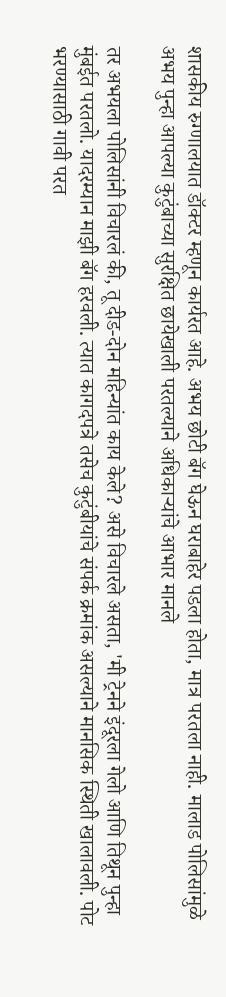शासकीय रुग्णालयात डॉक्टर म्हणून कार्यरत आहे. अभय छोटी बॅग घेऊन घराबाहेर पडला होता, मात्र परतला नाही. मालाड पोलिसांमुळे अभय पुन्हा आपल्या कुटुंबाच्या सुरक्षित छायेखाली परतल्याने अधिकाऱ्यांचे आभार मानले

तर अभयला पोलिसांनी विचारलं की, तू दीड-दोन महिन्यांत काय केले? असे विचारले असता, 'मी ट्रेनने इंदूरला गेलो आणि तिथून पुन्हा मुंबईत परतलो. यादरम्यान माझी बॅग हरवली. त्यात कागदपत्रे तसेच कुटुंबीयांचे संपर्क क्रमांक असल्याने मानसिक स्थिती खालावली. पोट भरण्यासाठी गावी परत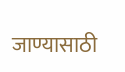जाण्यासाठी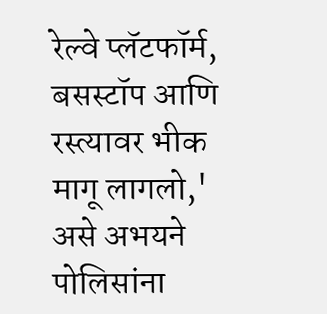रेल्वे प्लॅटफॉर्म, बसस्टॉप आणि रस्त्यावर भीक मागू लागलो,' असे अभयने पोलिसांना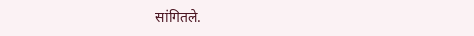सांगितले.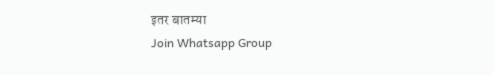इतर बातम्या
Join Whatsapp Group